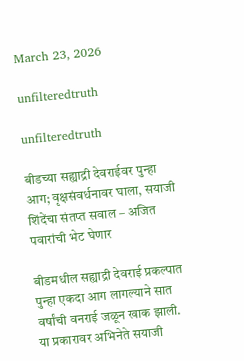March 23, 2026

unfilteredtruth

unfilteredtruth

बीडच्या सह्याद्री देवराईवर पुन्हा आग; वृक्षसंवर्धनावर घाला, सयाजी शिंदेंचा संतप्त सवाल – अजित पवारांची भेट घेणार

बीडमधील सह्याद्री देवराई प्रकल्पात पुन्हा एकदा आग लागल्याने सात वर्षांची वनराई जळून खाक झाली. या प्रकारावर अभिनेते सयाजी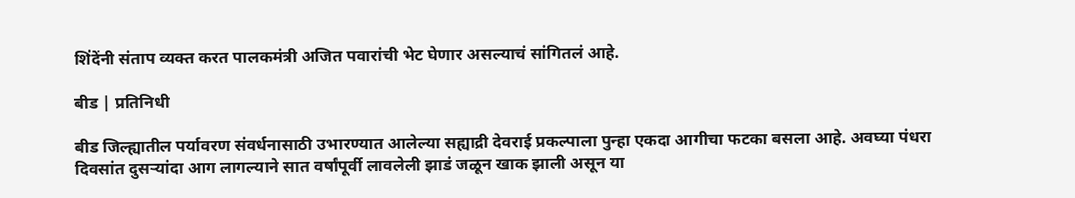शिंदेंनी संताप व्यक्त करत पालकमंत्री अजित पवारांची भेट घेणार असल्याचं सांगितलं आहे.

बीड | प्रतिनिधी

बीड जिल्ह्यातील पर्यावरण संवर्धनासाठी उभारण्यात आलेल्या सह्याद्री देवराई प्रकल्पाला पुन्हा एकदा आगीचा फटका बसला आहे. अवघ्या पंधरा दिवसांत दुसऱ्यांदा आग लागल्याने सात वर्षांपूर्वी लावलेली झाडं जळून खाक झाली असून या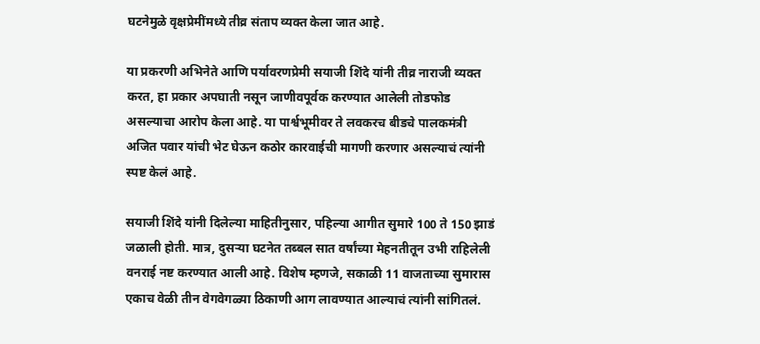घटनेमुळे वृक्षप्रेमींमध्ये तीव्र संताप व्यक्त केला जात आहे.

या प्रकरणी अभिनेते आणि पर्यावरणप्रेमी सयाजी शिंदे यांनी तीव्र नाराजी व्यक्त करत, हा प्रकार अपघाती नसून जाणीवपूर्वक करण्यात आलेली तोडफोड असल्याचा आरोप केला आहे. या पार्श्वभूमीवर ते लवकरच बीडचे पालकमंत्री अजित पवार यांची भेट घेऊन कठोर कारवाईची मागणी करणार असल्याचं त्यांनी स्पष्ट केलं आहे.

सयाजी शिंदे यांनी दिलेल्या माहितीनुसार, पहिल्या आगीत सुमारे 100 ते 150 झाडं जळाली होती. मात्र, दुसऱ्या घटनेत तब्बल सात वर्षांच्या मेहनतीतून उभी राहिलेली वनराई नष्ट करण्यात आली आहे. विशेष म्हणजे, सकाळी 11 वाजताच्या सुमारास एकाच वेळी तीन वेगवेगळ्या ठिकाणी आग लावण्यात आल्याचं त्यांनी सांगितलं.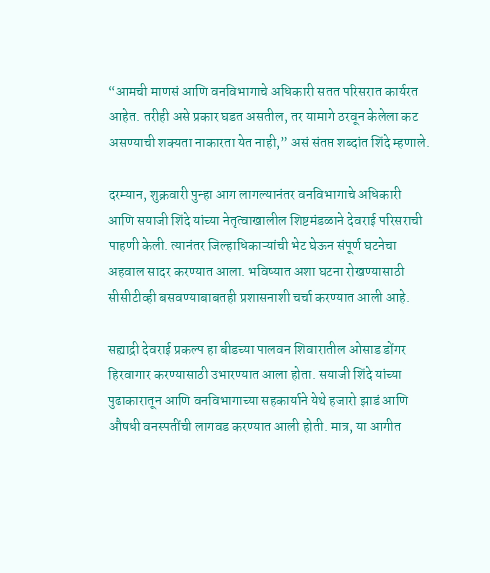“आमची माणसं आणि वनविभागाचे अधिकारी सतत परिसरात कार्यरत आहेत. तरीही असे प्रकार घडत असतील, तर यामागे ठरवून केलेला कट असण्याची शक्यता नाकारता येत नाही,” असं संतप्त शब्दांत शिंदे म्हणाले.

दरम्यान, शुक्रवारी पुन्हा आग लागल्यानंतर वनविभागाचे अधिकारी आणि सयाजी शिंदे यांच्या नेतृत्वाखालील शिष्टमंडळाने देवराई परिसराची पाहणी केली. त्यानंतर जिल्हाधिकाऱ्यांची भेट घेऊन संपूर्ण घटनेचा अहवाल सादर करण्यात आला. भविष्यात अशा घटना रोखण्यासाठी सीसीटीव्ही बसवण्याबाबतही प्रशासनाशी चर्चा करण्यात आली आहे.

सह्याद्री देवराई प्रकल्प हा बीडच्या पालवन शिवारातील ओसाड डोंगर हिरवागार करण्यासाठी उभारण्यात आला होता. सयाजी शिंदे यांच्या पुढाकारातून आणि वनविभागाच्या सहकार्याने येथे हजारो झाडं आणि औषधी वनस्पतींची लागवड करण्यात आली होती. मात्र, या आगीत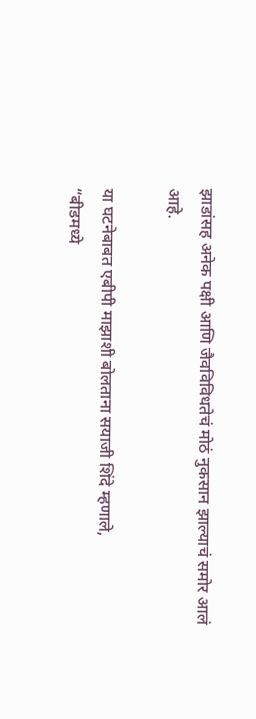झाडांसह अनेक पक्षी आणि जैवविविधतेचं मोठं नुकसान झाल्याचं समोर आलं आहे.

या घटनेबाबत एबीपी माझाशी बोलताना सयाजी शिंदे म्हणाले,
“बीडमध्ये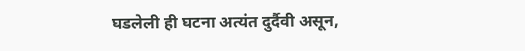घडलेली ही घटना अत्यंत दुर्दैवी असून,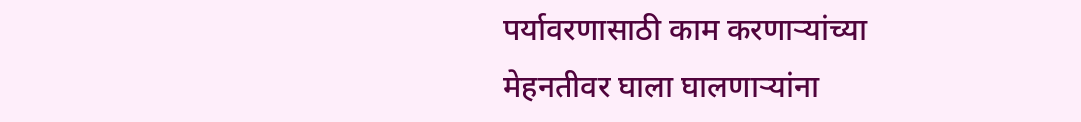पर्यावरणासाठी काम करणाऱ्यांच्या मेहनतीवर घाला घालणाऱ्यांना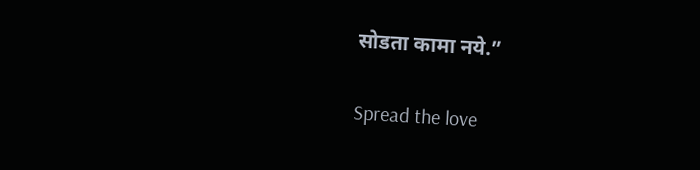सोडता कामा नये.”

Spread the love